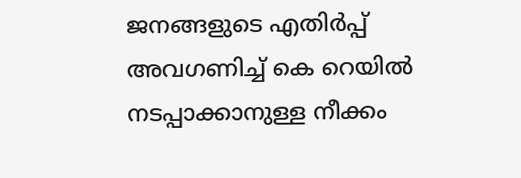ജനങ്ങളുടെ എതിര്‍പ്പ് അവഗണിച്ച് കെ റെയില്‍ നടപ്പാക്കാനുള്ള നീക്കം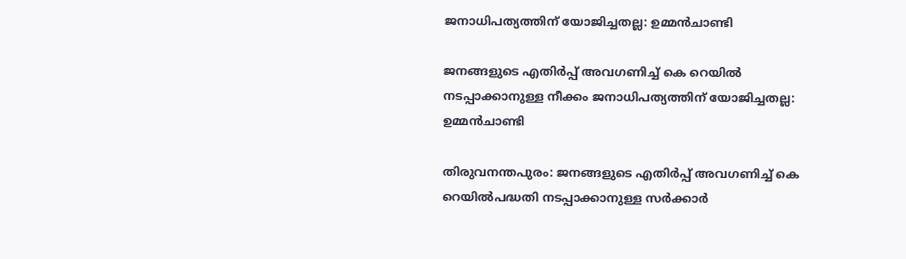ജനാധിപത്യത്തിന് യോജിച്ചതല്ല: ഉമ്മന്‍ചാണ്ടി

ജനങ്ങളുടെ എതിര്‍പ്പ് അവഗണിച്ച് കെ റെയില്‍ നടപ്പാക്കാനുള്ള നീക്കം ജനാധിപത്യത്തിന് യോജിച്ചതല്ല: ഉമ്മന്‍ചാണ്ടി

തിരുവനന്തപുരം: ജനങ്ങളുടെ എതിര്‍പ്പ് അവഗണിച്ച് കെ റെയില്‍പദ്ധതി നടപ്പാക്കാനുള്ള സര്‍ക്കാര്‍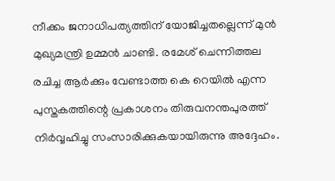നീക്കം ജനാധിപത്യത്തിന് യോജിച്ചതല്ലെന്ന് മുന്‍ മുഖ്യമന്ത്രി ഉമ്മന്‍ ചാണ്ടി. രമേശ് ചെന്നിത്തല രചിച്ച ആര്‍ക്കും വേണ്ടാത്ത കെ റെയില്‍ എന്ന പുസ്തകത്തിന്റെ പ്രകാശനം തിരുവനന്തപുരത്ത് നിര്‍വ്വഹിച്ചു സംസാരിക്കുകയായിരുന്നു അദ്ദേഹം.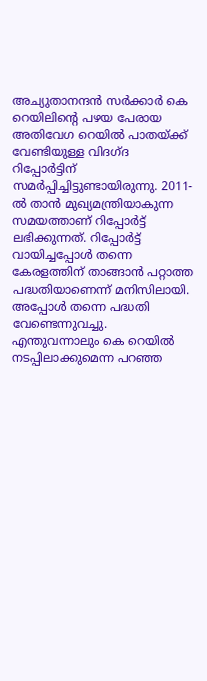അച്യുതാനന്ദന്‍ സര്‍ക്കാര്‍ കെ റെയിലിന്റെ പഴയ പേരായ അതിവേഗ റെയില്‍ പാതയ്ക്ക് വേണ്ടിയുള്ള വിദഗ്ദ റിപ്പോര്‍ട്ടിന് സമര്‍പ്പിച്ചിട്ടുണ്ടായിരുന്നു. 2011-ല്‍ താന്‍ മുഖ്യമന്ത്രിയാകുന്ന സമയത്താണ് റിപ്പോര്‍ട്ട് ലഭിക്കുന്നത്. റിപ്പോര്‍ട്ട് വായിച്ചപ്പോള്‍ തന്നെ കേരളത്തിന് താങ്ങാന്‍ പറ്റാത്ത പദ്ധതിയാണെന്ന് മനിസിലായി. അപ്പോള്‍ തന്നെ പദ്ധതി വേണ്ടെന്നുവച്ചു. എന്തുവന്നാലും കെ റെയില്‍ നടപ്പിലാക്കുമെന്ന പറഞ്ഞ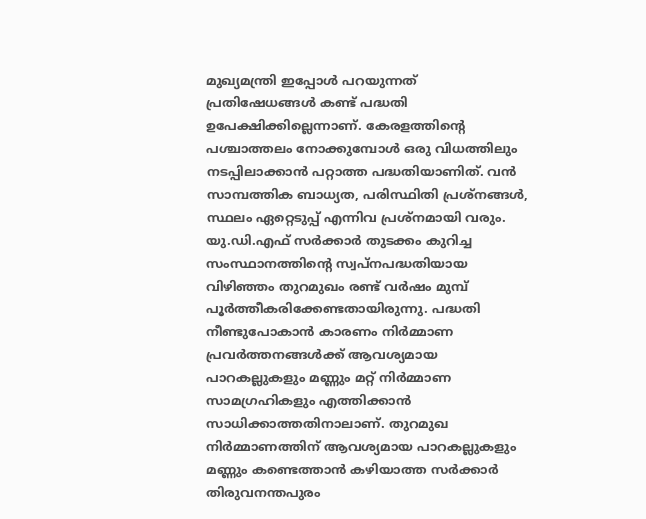മുഖ്യമന്ത്രി ഇപ്പോള്‍ പറയുന്നത് പ്രതിഷേധങ്ങള്‍ കണ്ട് പദ്ധതി ഉപേക്ഷിക്കില്ലെന്നാണ്. കേരളത്തിന്റെ പശ്ചാത്തലം നോക്കുമ്പോള്‍ ഒരു വിധത്തിലും നടപ്പിലാക്കാന്‍ പറ്റാത്ത പദ്ധതിയാണിത്. വന്‍ സാമ്പത്തിക ബാധ്യത, പരിസ്ഥിതി പ്രശ്‌നങ്ങള്‍, സ്ഥലം ഏറ്റെടുപ്പ് എന്നിവ പ്രശ്‌നമായി വരും. യു.ഡി.എഫ് സര്‍ക്കാര്‍ തുടക്കം കുറിച്ച സംസ്ഥാനത്തിന്റെ സ്വപ്‌നപദ്ധതിയായ വിഴിഞ്ഞം തുറമുഖം രണ്ട് വര്‍ഷം മുമ്പ് പൂര്‍ത്തീകരിക്കേണ്ടതായിരുന്നു. പദ്ധതി നീണ്ടുപോകാന്‍ കാരണം നിര്‍മ്മാണ പ്രവര്‍ത്തനങ്ങള്‍ക്ക് ആവശ്യമായ പാറകല്ലുകളും മണ്ണും മറ്റ് നിര്‍മ്മാണ സാമഗ്രഹികളും എത്തിക്കാന്‍ സാധിക്കാത്തതിനാലാണ്. തുറമുഖ നിര്‍മ്മാണത്തിന് ആവശ്യമായ പാറകല്ലുകളും മണ്ണും കണ്ടെത്താന്‍ കഴിയാത്ത സര്‍ക്കാര്‍ തിരുവനന്തപുരം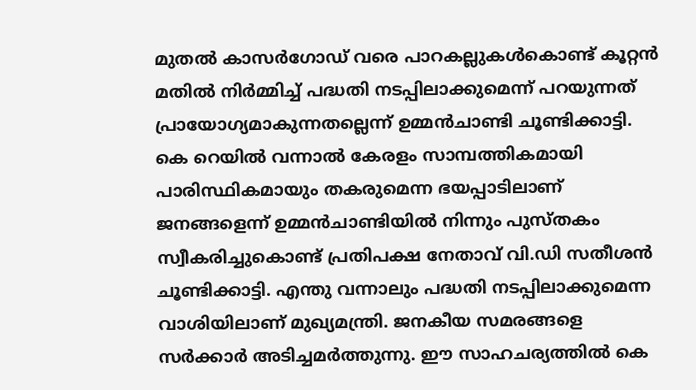മുതല്‍ കാസര്‍ഗോഡ് വരെ പാറകല്ലുകള്‍കൊണ്ട് കൂറ്റന്‍ മതില്‍ നിര്‍മ്മിച്ച് പദ്ധതി നടപ്പിലാക്കുമെന്ന് പറയുന്നത് പ്രായോഗ്യമാകുന്നതല്ലെന്ന് ഉമ്മന്‍ചാണ്ടി ചൂണ്ടിക്കാട്ടി.
കെ റെയില്‍ വന്നാല്‍ കേരളം സാമ്പത്തികമായി പാരിസ്ഥികമായും തകരുമെന്ന ഭയപ്പാടിലാണ് ജനങ്ങളെന്ന് ഉമ്മന്‍ചാണ്ടിയില്‍ നിന്നും പുസ്തകം സ്വീകരിച്ചുകൊണ്ട് പ്രതിപക്ഷ നേതാവ് വി.ഡി സതീശന്‍ ചൂണ്ടിക്കാട്ടി. എന്തു വന്നാലും പദ്ധതി നടപ്പിലാക്കുമെന്ന വാശിയിലാണ് മുഖ്യമന്ത്രി. ജനകീയ സമരങ്ങളെ സര്‍ക്കാര്‍ അടിച്ചമര്‍ത്തുന്നു. ഈ സാഹചര്യത്തില്‍ കെ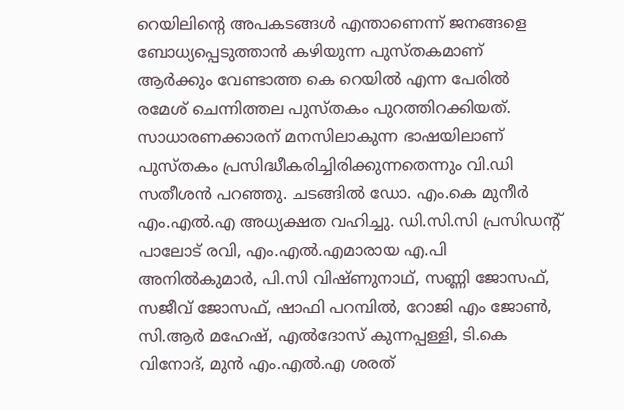റെയിലിന്റെ അപകടങ്ങള്‍ എന്താണെന്ന് ജനങ്ങളെ ബോധ്യപ്പെടുത്താന്‍ കഴിയുന്ന പുസ്തകമാണ് ആര്‍ക്കും വേണ്ടാത്ത കെ റെയില്‍ എന്ന പേരില്‍ രമേശ് ചെന്നിത്തല പുസ്തകം പുറത്തിറക്കിയത്. സാധാരണക്കാരന് മനസിലാകുന്ന ഭാഷയിലാണ് പുസ്തകം പ്രസിദ്ധീകരിച്ചിരിക്കുന്നതെന്നും വി.ഡി സതീശന്‍ പറഞ്ഞു. ചടങ്ങില്‍ ഡോ. എം.കെ മുനീര്‍ എം.എല്‍.എ അധ്യക്ഷത വഹിച്ചു. ഡി.സി.സി പ്രസിഡന്റ് പാലോട് രവി, എം.എല്‍.എമാരായ എ.പി അനില്‍കുമാര്‍, പി.സി വിഷ്ണുനാഥ്, സണ്ണി ജോസഫ്, സജീവ് ജോസഫ്, ഷാഫി പറമ്പില്‍, റോജി എം ജോണ്‍, സി.ആര്‍ മഹേഷ്, എല്‍ദോസ് കുന്നപ്പള്ളി, ടി.കെ വിനോദ്, മുന്‍ എം.എല്‍.എ ശരത്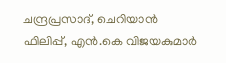ചന്ദ്രപ്രസാദ്, ചെറിയാന്‍ ഫിലിപ്പ്, എന്‍.കെ വിജയകുമാര്‍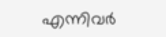എന്നിവര്‍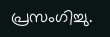പ്രസംഗിച്ചു.